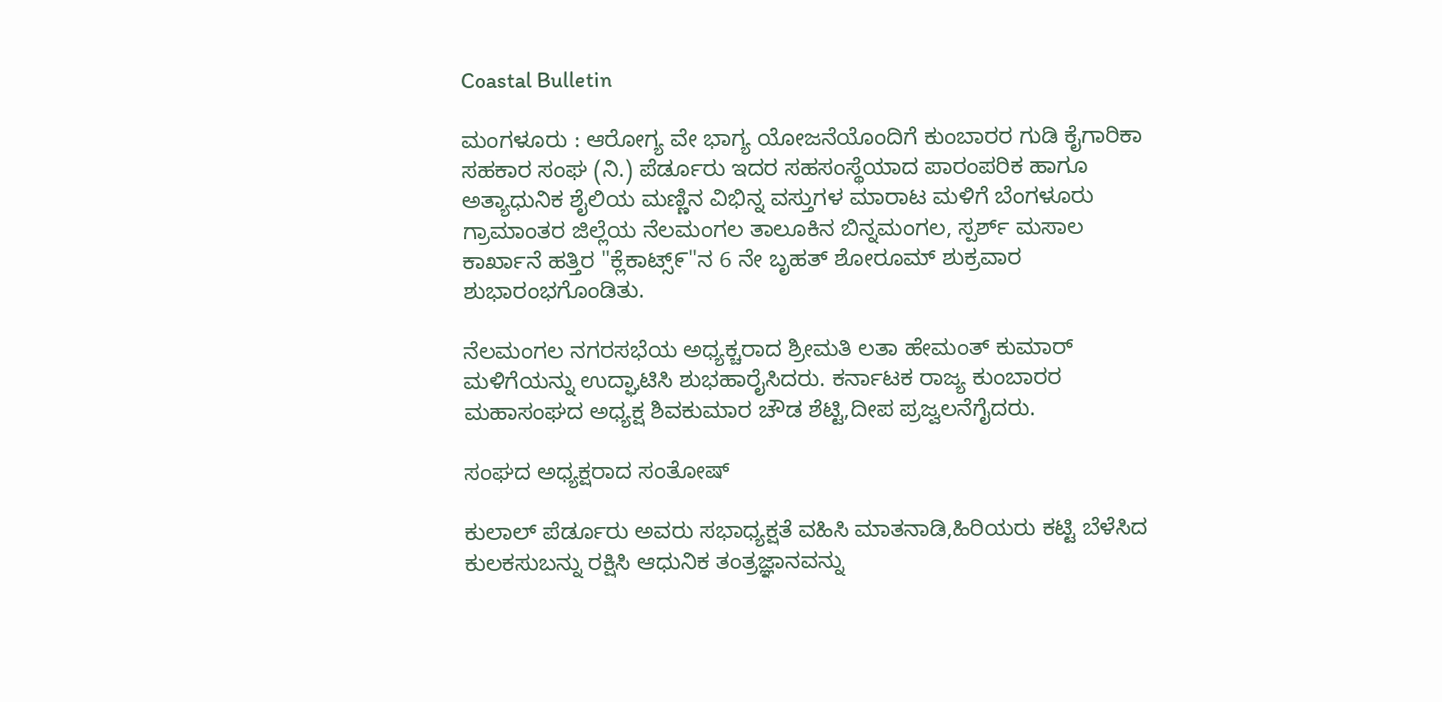Coastal Bulletin

ಮಂಗಳೂರು : ಆರೋಗ್ಯ ವೇ ಭಾಗ್ಯ ಯೋಜನೆಯೊಂದಿಗೆ ಕುಂಬಾರರ ಗುಡಿ ಕೈಗಾರಿಕಾ ಸಹಕಾರ ಸಂಘ (ನಿ.) ಪೆರ್ಡೂರು ಇದರ ಸಹಸಂಸ್ಥೆಯಾದ ಪಾರಂಪರಿಕ ಹಾಗೂ ಅತ್ಯಾಧುನಿಕ ಶೈಲಿಯ ಮಣ್ಣಿನ ವಿಭಿನ್ನ ವಸ್ತುಗಳ ಮಾರಾಟ ಮಳಿಗೆ ಬೆಂಗಳೂರು ಗ್ರಾಮಾಂತರ ಜಿಲ್ಲೆಯ ನೆಲಮಂಗಲ ತಾಲೂಕಿನ ಬಿನ್ನಮಂಗಲ, ಸ್ಪರ್ಶ್ ಮಸಾಲ ಕಾರ್ಖಾನೆ ಹತ್ತಿರ "ಕ್ಲೆಕಾಟ್ಸ್೯"ನ 6 ನೇ ಬೃಹತ್ ಶೋರೂಮ್‌ ಶುಕ್ರವಾರ ಶುಭಾರಂಭಗೊಂಡಿತು.

ನೆಲಮಂಗಲ ನಗರಸಭೆಯ ಅಧ್ಯಕ್ಚರಾದ ಶ್ರೀಮತಿ ಲತಾ ಹೇಮಂತ್ ಕುಮಾರ್‌ ಮಳಿಗೆಯನ್ನು ಉದ್ಘಾಟಿಸಿ ಶುಭಹಾರೈಸಿದರು. ಕರ್ನಾಟಕ ರಾಜ್ಯ ಕುಂಬಾರರ ಮಹಾಸಂಘದ ಅಧ್ಯಕ್ಷ ಶಿವಕುಮಾರ ಚೌಡ ಶೆಟ್ಟಿ,ದೀಪ ಪ್ರಜ್ವಲನೆಗೈದರು.

ಸಂಘದ ಅಧ್ಯಕ್ಷರಾದ ಸಂತೋಷ್

ಕುಲಾಲ್ ಪೆರ್ಡೂರು ಅವರು ಸಭಾಧ್ಯಕ್ಷತೆ ವಹಿಸಿ ಮಾತನಾಡಿ,ಹಿರಿಯರು ಕಟ್ಟಿ ಬೆಳೆಸಿದ ಕುಲಕಸುಬನ್ನು ರಕ್ಷಿಸಿ ಆಧುನಿಕ ತಂತ್ರಜ್ಞಾನವನ್ನು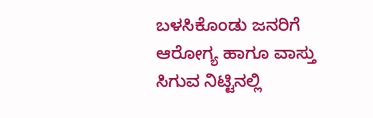ಬಳಸಿಕೊಂಡು ಜನರಿಗೆ ಆರೋಗ್ಯ ಹಾಗೂ ವಾಸ್ತು ಸಿಗುವ ನಿಟ್ಟಿನಲ್ಲಿ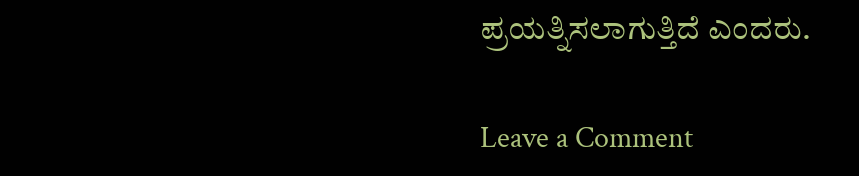ಪ್ರಯತ್ನಿಸಲಾಗುತ್ತಿದೆ ಎಂದರು.

Leave a Comment